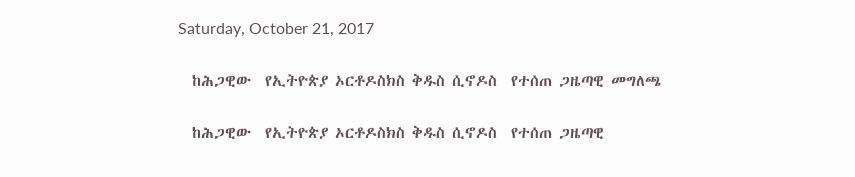Saturday, October 21, 2017

  ከሕጋዊው  የኢትዮጵያ ኦርቶዶስክስ ቅዱስ ሲኖዶስ  የተሰጠ ጋዜጣዊ መግለጫ

  ከሕጋዊው  የኢትዮጵያ ኦርቶዶስክስ ቅዱስ ሲኖዶስ  የተሰጠ ጋዜጣዊ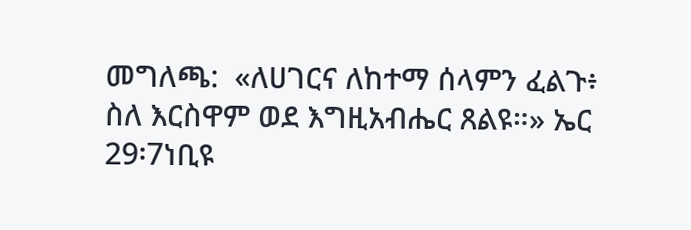መግለጫ:  «ለሀገርና ለከተማ ሰላምን ፈልጉ፥ ስለ እርስዋም ወደ እግዚአብሔር ጸልዩ።» ኤር 29፡7ነቢዩ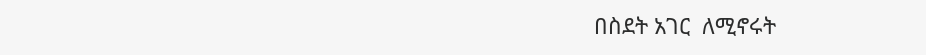በስደት አገር  ለሚኖሩት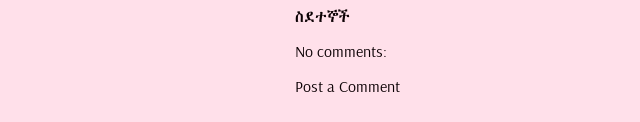ስደተኞች

No comments:

Post a Comment